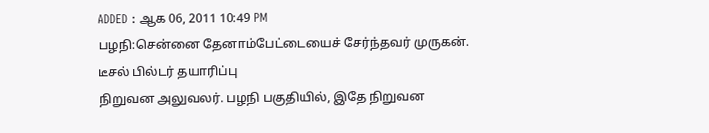ADDED : ஆக 06, 2011 10:49 PM
பழநி:சென்னை தேனாம்பேட்டையைச் சேர்ந்தவர் முருகன்.
டீசல் பில்டர் தயாரிப்பு
நிறுவன அலுவலர். பழநி பகுதியில், இதே நிறுவன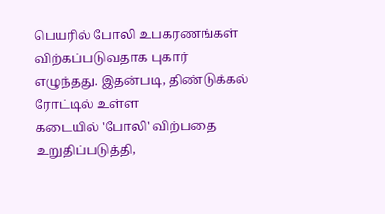பெயரில் போலி உபகரணங்கள்
விற்கப்படுவதாக புகார் எழுந்தது. இதன்படி, திண்டுக்கல் ரோட்டில் உள்ள
கடையில் 'போலி' விற்பதை உறுதிப்படுத்தி,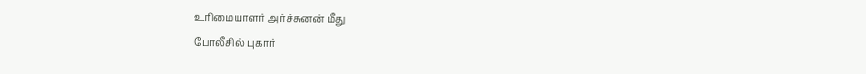உரிமையாளர் அர்ச்சுனன் மீது
போலீசில் புகார்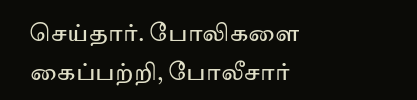செய்தார். போலிகளை கைப்பற்றி, போலீசார்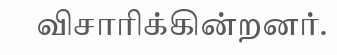விசாரிக்கின்றனர்.